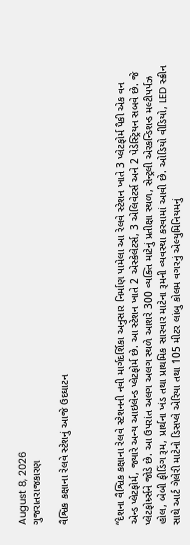August 8, 2026
ગુજરાતરાજકારણ

વૈશ્વિક કક્ષાના રેલવે સ્ટેશનું આજે ઉદઘાટન



“દેશના વૈશ્વિક કક્ષાના રેલવે સ્ટેશનની નવી માર્ગદર્શિકા અનુસાર નિર્માણ પામેલા આ રેલવે સ્ટેશન ખાતે 3 પ્લેટફોર્મ પૈકી એક વન એન્ડ પ્લેટફોર્મ, જ્યારે અન્ય આઇલેન્ડ પ્લેટફોર્મ છે. આ સ્ટેશન ખાતે 2 એસ્કેલેટર્સ, 3 એલિવેટર્સ અને 2 પેડેસ્ટ્રિયન સબવે છે. જે પ્લેટફોર્મ્ર્સને જોડે છે. આ ઉપરાંત અલગ અલગ સ્થળે આશરે 300 વ્યક્તિ માટેનું પ્રતીક્ષા સ્થળ, સેન્ટ્રલી એરકન્ડિશન્ડ મલ્ટીપર્પઝ હોલ, બેબી ફીડિંગ રૂમ, પ્રાર્થના ખંડ તથા પ્રાથમિક સારવાર માટેના રૂમની વ્યવસ્થા કરવામાં આવી છે. ઓડિયો વીડિયો, LED સ્ક્રીન સાથે આર્ટ ગેલેરી માટેનો ડિસપ્લે એરિયા તથા 105 મીટર લાંબુ કોલમ વગરનું એલ્યુમિનિયમનું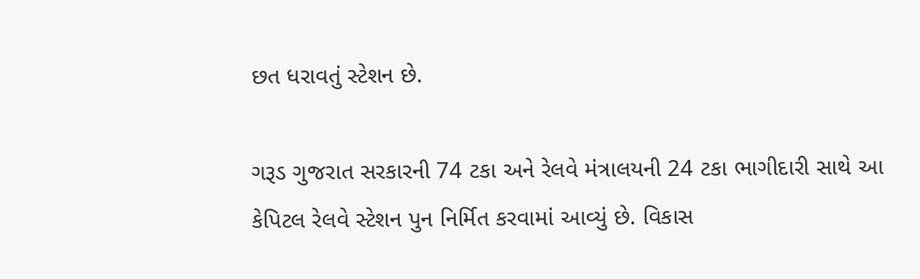છત ધરાવતું સ્ટેશન છે.

ગરૂડ ગુજરાત સરકારની 74 ટકા અને રેલવે મંત્રાલયની 24 ટકા ભાગીદારી સાથે આ કેપિટલ રેલવે સ્ટેશન પુન નિર્મિત કરવામાં આવ્યું છે. વિકાસ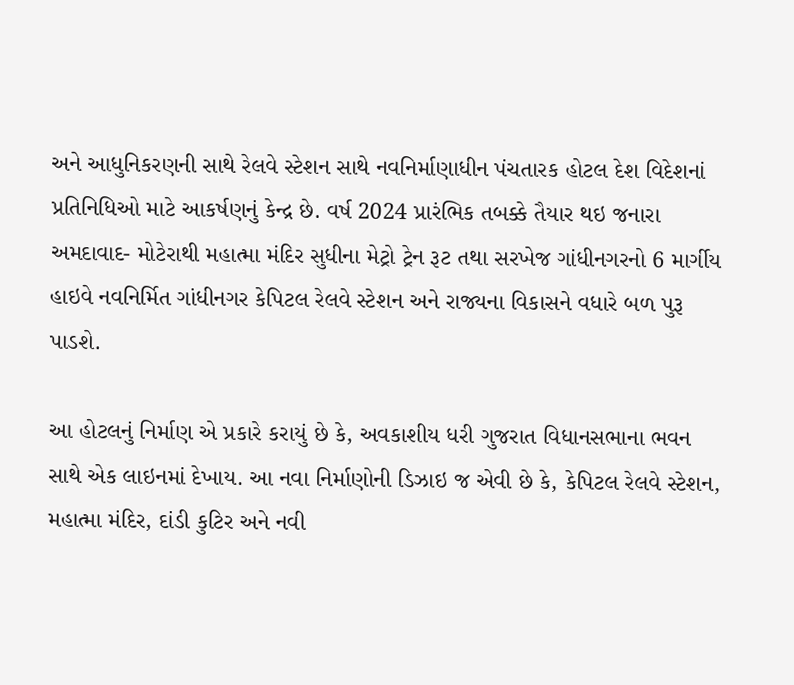અને આધુનિકરણની સાથે રેલવે સ્ટેશન સાથે નવનિર્માણાધીન પંચતારક હોટલ દેશ વિદેશનાં પ્રતિનિધિઓ માટે આકર્ષણનું કેન્દ્ર છે. વર્ષ 2024 પ્રારંભિક તબક્કે તૈયાર થઇ જનારા અમદાવાદ- મોટેરાથી મહાત્મા મંદિર સુધીના મેટ્રો ટ્રેન રૂટ તથા સરખેજ ગાંધીનગરનો 6 માર્ગીય હાઇવે નવનિર્મિત ગાંધીનગર કેપિટલ રેલવે સ્ટેશન અને રાજ્યના વિકાસને વધારે બળ પુરૂ પાડશે.

આ હોટલનું નિર્માણ એ પ્રકારે કરાયું છે કે, અવકાશીય ધરી ગુજરાત વિધાનસભાના ભવન સાથે એક લાઇનમાં દેખાય. આ નવા નિર્માણોની ડિઝાઇ જ એવી છે કે, કેપિટલ રેલવે સ્ટેશન, મહાત્મા મંદિર, દાંડી કુટિર અને નવી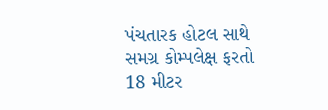પંચતારક હોટલ સાથે સમગ્ર કોમ્પલેક્ષ ફરતો 18 મીટર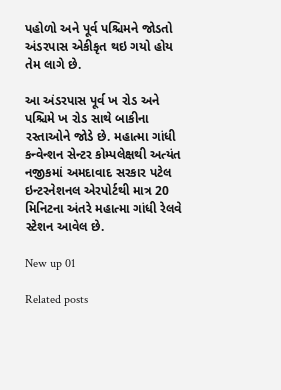પહોળો અને પૂર્વ પશ્ચિમને જોડતો અંડરપાસ એકીકૃત થઇ ગયો હોય તેમ લાગે છે.

આ અંડરપાસ પૂર્વ ખ રોડ અને પશ્ચિમે ખ રોડ સાથે બાકીના રસ્તાઓને જોડે છે. મહાત્મા ગાંધી કન્વેન્શન સેન્ટર કોમ્પલેક્ષથી અત્યંત નજીકમાં અમદાવાદ સરકાર પટેલ ઇન્ટરનેશનલ એરપોર્ટથી માત્ર 20 મિનિટના અંતરે મહાત્મા ગાંધી રેલવે સ્ટેશન આવેલ છે.

New up 01

Related posts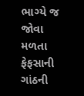ભાગ્યે જ જોવા મળતા ફેફસાની ગાંઠની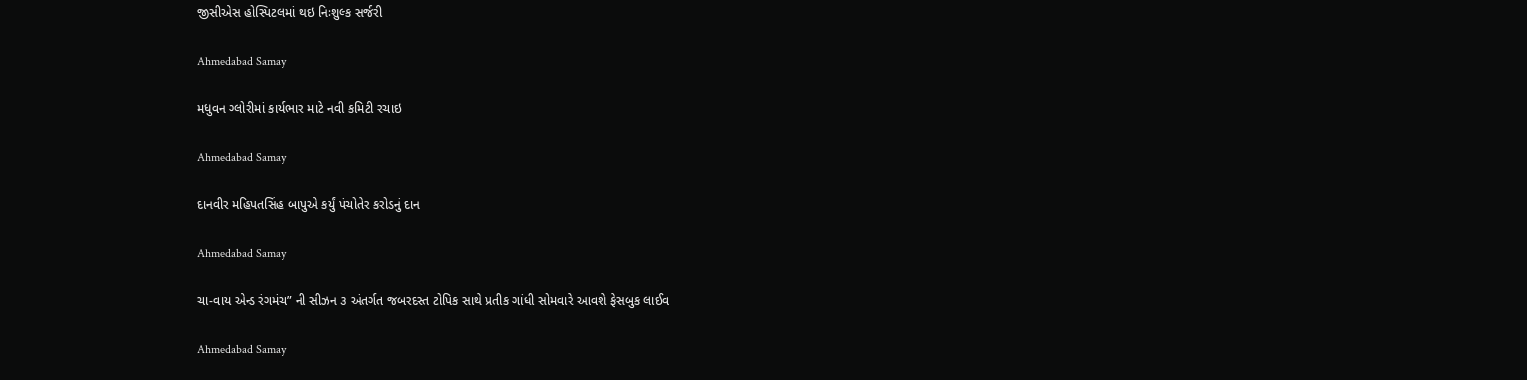જીસીએસ હોસ્પિટલમાં થઇ નિઃશુલ્ક સર્જરી

Ahmedabad Samay

મધુવન ગ્લોરીમાં કાર્યભાર માટે નવી કમિટી રચાઇ

Ahmedabad Samay

દાનવીર મહિપતસિંહ બાપુએ કર્યું પંચોતેર કરોડનું દાન

Ahmedabad Samay

ચા-વાય એન્ડ રંગમંચ” ની સીઝન ૩ અંતર્ગત જબરદસ્ત ટોપિક સાથે પ્રતીક ગાંધી સોમવારે આવશે ફેસબુક લાઈવ

Ahmedabad Samay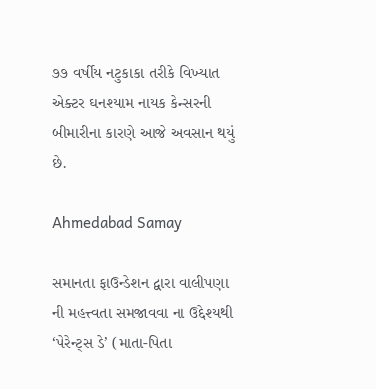૭૭ વર્ષીય નટુકાકા તરીકે વિખ્યાત એક્ટર ઘનશ્યામ નાયક કેન્સરની બીમારીના કારણે આજે અવસાન થયું છે.

Ahmedabad Samay

સમાનતા ફાઉન્ડેશન દ્વારા વાલીપણા ની મહત્ત્વતા સમજાવવા ના ઉદ્દેશ્યથી ‘પેરેન્ટ્સ ડે’ (માતા-પિતા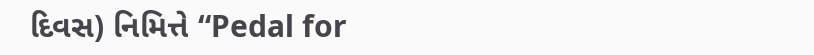દિવસ) નિમિત્તે “Pedal for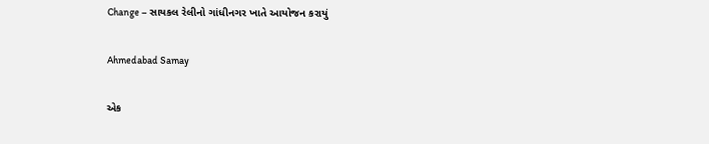Change – સાયકલ રેલીનો ગાંધીનગર ખાતે આયોજન કરાયું

Ahmedabad Samay

એક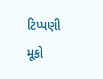ટિપ્પણી મૂકો